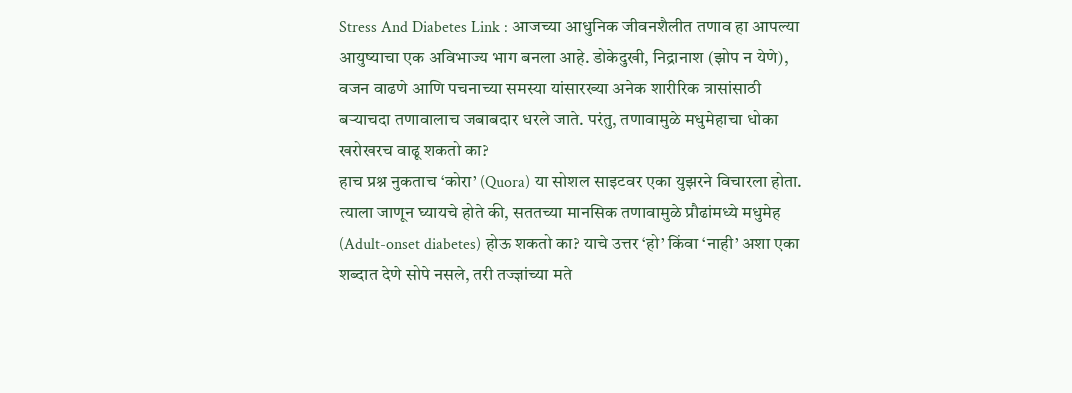Stress And Diabetes Link : आजच्या आधुनिक जीवनशैलीत तणाव हा आपल्या आयुष्याचा एक अविभाज्य भाग बनला आहे. डोकेदुखी, निद्रानाश (झोप न येणे), वजन वाढणे आणि पचनाच्या समस्या यांसारख्या अनेक शारीरिक त्रासांसाठी बऱ्याचदा तणावालाच जबाबदार धरले जाते. परंतु, तणावामुळे मधुमेहाचा धोका खरोखरच वाढू शकतो का?
हाच प्रश्न नुकताच ‘कोरा’ (Quora) या सोशल साइटवर एका युझरने विचारला होता. त्याला जाणून घ्यायचे होते की, सततच्या मानसिक तणावामुळे प्रौढांमध्ये मधुमेह (Adult-onset diabetes) होऊ शकतो का? याचे उत्तर ‘हो’ किंवा ‘नाही’ अशा एका शब्दात देणे सोपे नसले, तरी तज्ज्ञांच्या मते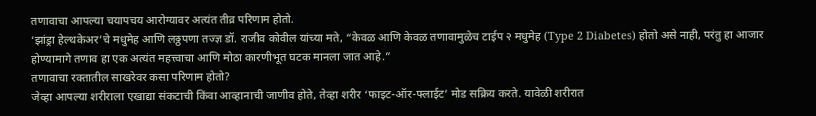तणावाचा आपल्या चयापचय आरोग्यावर अत्यंत तीव्र परिणाम होतो.
‘झांड्रा हेल्थकेअर’चे मधुमेह आणि लठ्ठपणा तज्ज्ञ डॉ. राजीव कोवील यांच्या मते, “केवळ आणि केवळ तणावामुळेच टाईप २ मधुमेह (Type 2 Diabetes) होतो असे नाही, परंतु हा आजार होण्यामागे तणाव हा एक अत्यंत महत्त्वाचा आणि मोठा कारणीभूत घटक मानला जात आहे.”
तणावाचा रक्तातील साखरेवर कसा परिणाम होतो?
जेव्हा आपल्या शरीराला एखाद्या संकटाची किंवा आव्हानाची जाणीव होते, तेव्हा शरीर ‘फाइट-ऑर-फ्लाईट’ मोड सक्रिय करते. यावेळी शरीरात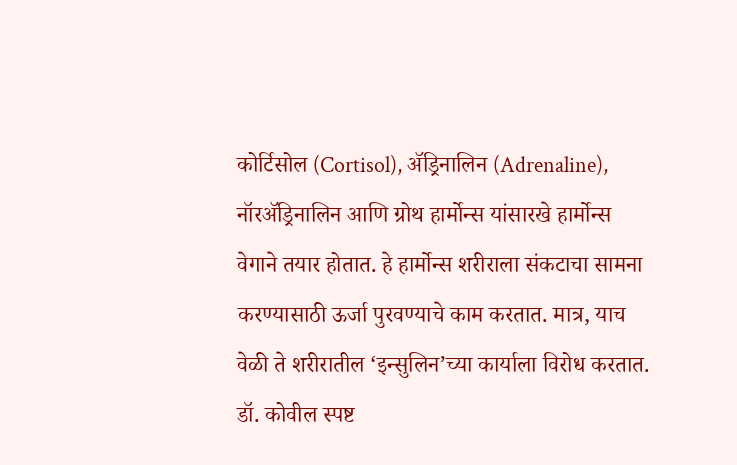कोर्टिसोल (Cortisol), ॲड्रिनालिन (Adrenaline), नॉरॲड्रिनालिन आणि ग्रोथ हार्मोन्स यांसारखे हार्मोन्स वेगाने तयार होतात. हे हार्मोन्स शरीराला संकटाचा सामना करण्यासाठी ऊर्जा पुरवण्याचे काम करतात. मात्र, याच वेळी ते शरीरातील ‘इन्सुलिन’च्या कार्याला विरोध करतात.
डॉ. कोवील स्पष्ट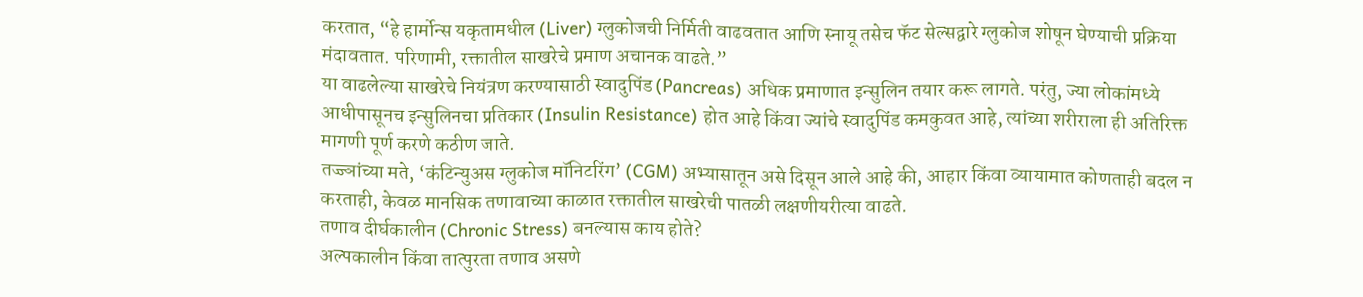करतात, “हे हार्मोन्स यकृतामधील (Liver) ग्लुकोजची निर्मिती वाढवतात आणि स्नायू तसेच फॅट सेल्सद्वारे ग्लुकोज शोषून घेण्याची प्रक्रिया मंदावतात. परिणामी, रक्तातील साखरेचे प्रमाण अचानक वाढते.”
या वाढलेल्या साखरेचे नियंत्रण करण्यासाठी स्वादुपिंड (Pancreas) अधिक प्रमाणात इन्सुलिन तयार करू लागते. परंतु, ज्या लोकांमध्ये आधीपासूनच इन्सुलिनचा प्रतिकार (Insulin Resistance) होत आहे किंवा ज्यांचे स्वादुपिंड कमकुवत आहे, त्यांच्या शरीराला ही अतिरिक्त मागणी पूर्ण करणे कठीण जाते.
तज्ज्ञांच्या मते, ‘कंटिन्युअस ग्लुकोज मॉनिटरिंग’ (CGM) अभ्यासातून असे दिसून आले आहे की, आहार किंवा व्यायामात कोणताही बदल न करताही, केवळ मानसिक तणावाच्या काळात रक्तातील साखरेची पातळी लक्षणीयरीत्या वाढते.
तणाव दीर्घकालीन (Chronic Stress) बनल्यास काय होते?
अल्पकालीन किंवा तात्पुरता तणाव असणे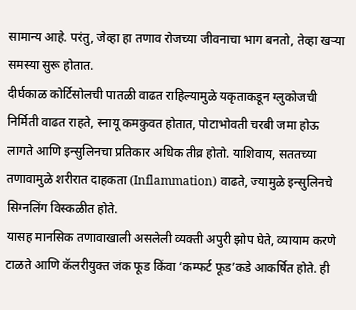सामान्य आहे. परंतु, जेव्हा हा तणाव रोजच्या जीवनाचा भाग बनतो, तेव्हा खऱ्या समस्या सुरू होतात.
दीर्घकाळ कोर्टिसोलची पातळी वाढत राहिल्यामुळे यकृताकडून ग्लुकोजची निर्मिती वाढत राहते, स्नायू कमकुवत होतात, पोटाभोवती चरबी जमा होऊ लागते आणि इन्सुलिनचा प्रतिकार अधिक तीव्र होतो. याशिवाय, सततच्या तणावामुळे शरीरात दाहकता (Inflammation) वाढते, ज्यामुळे इन्सुलिनचे सिग्नलिंग विस्कळीत होते.
यासह मानसिक तणावाखाली असलेली व्यक्ती अपुरी झोप घेते, व्यायाम करणे टाळते आणि कॅलरीयुक्त जंक फूड किंवा ‘कम्फर्ट फूड’कडे आकर्षित होते. ही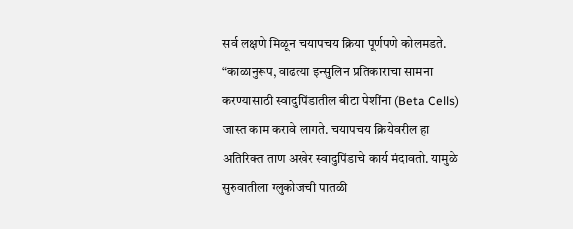सर्व लक्षणे मिळून चयापचय क्रिया पूर्णपणे कोलमडते.
“काळानुरूप, वाढत्या इन्सुलिन प्रतिकाराचा सामना करण्यासाठी स्वादुपिंडातील बीटा पेशींना (Beta Cells) जास्त काम करावे लागते. चयापचय क्रियेवरील हा अतिरिक्त ताण अखेर स्वादुपिंडाचे कार्य मंदावतो. यामुळे सुरुवातीला ग्लुकोजची पातळी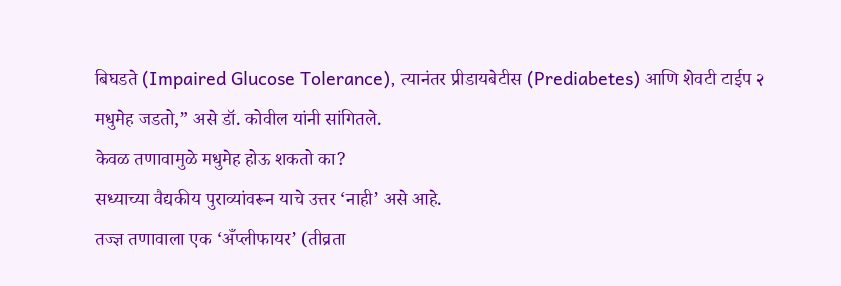बिघडते (Impaired Glucose Tolerance), त्यानंतर प्रीडायबेटीस (Prediabetes) आणि शेवटी टाईप २ मधुमेह जडतो,” असे डॉ. कोवील यांनी सांगितले.
केवळ तणावामुळे मधुमेह होऊ शकतो का?
सध्याच्या वैद्यकीय पुराव्यांवरून याचे उत्तर ‘नाही’ असे आहे.
तज्ज्ञ तणावाला एक ‘अँप्लीफायर’ (तीव्रता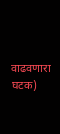वाढवणारा घटक)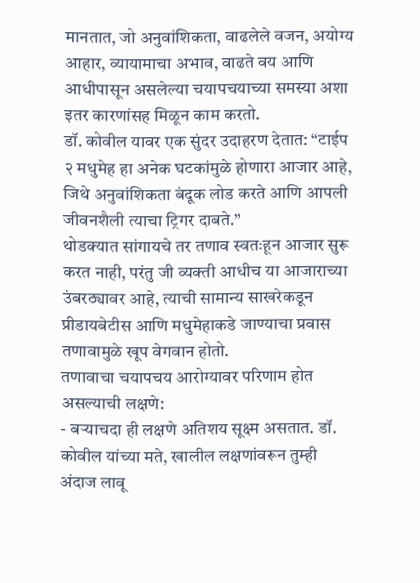मानतात, जो अनुवांशिकता, वाढलेले वजन, अयोग्य आहार, व्यायामाचा अभाव, वाढते वय आणि आधीपासून असलेल्या चयापचयाच्या समस्या अशा इतर कारणांसह मिळून काम करतो.
डॉ. कोवील यावर एक सुंदर उदाहरण देतात: “टाईप २ मधुमेह हा अनेक घटकांमुळे होणारा आजार आहे, जिथे अनुवांशिकता बंदूक लोड करते आणि आपली जीवनशैली त्याचा ट्रिगर दाबते.”
थोडक्यात सांगायचे तर तणाव स्वतःहून आजार सुरू करत नाही, परंतु जी व्यक्ती आधीच या आजाराच्या उंबरठ्यावर आहे, त्याची सामान्य साखरेकडून प्रीडायबेटीस आणि मधुमेहाकडे जाण्याचा प्रवास तणावामुळे खूप वेगवान होतो.
तणावाचा चयापचय आरोग्यावर परिणाम होत असल्याची लक्षणे:
- बऱ्याचदा ही लक्षणे अतिशय सूक्ष्म असतात. डॉ. कोवील यांच्या मते, खालील लक्षणांवरून तुम्ही अंदाज लावू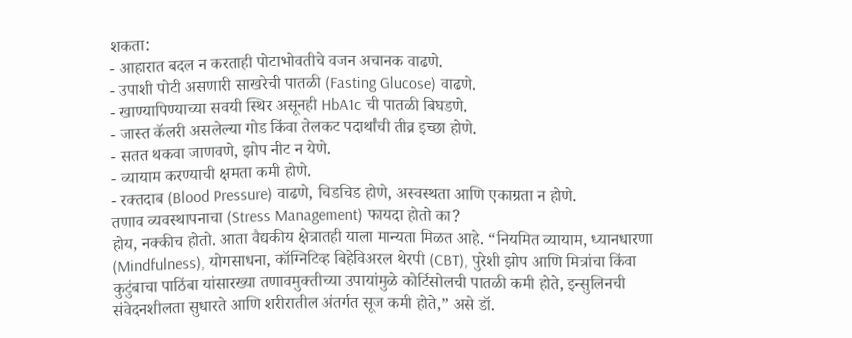शकता:
- आहारात बदल न करताही पोटाभोवतीचे वजन अचानक वाढणे.
- उपाशी पोटी असणारी साखरेची पातळी (Fasting Glucose) वाढणे.
- खाण्यापिण्याच्या सवयी स्थिर असूनही HbA1c ची पातळी बिघडणे.
- जास्त कॅलरी असलेल्या गोड किंवा तेलकट पदार्थांची तीव्र इच्छा होणे.
- सतत थकवा जाणवणे, झोप नीट न येणे.
- व्यायाम करण्याची क्षमता कमी होणे.
- रक्तदाब (Blood Pressure) वाढणे, चिडचिड होणे, अस्वस्थता आणि एकाग्रता न होणे.
तणाव व्यवस्थापनाचा (Stress Management) फायदा होतो का?
होय, नक्कीच होतो. आता वैद्यकीय क्षेत्रातही याला मान्यता मिळत आहे. “नियमित व्यायाम, ध्यानधारणा (Mindfulness), योगसाधना, कॉग्निटिव्ह बिहेविअरल थेरपी (CBT), पुरेशी झोप आणि मित्रांचा किंवा कुटुंबाचा पाठिंबा यांसारख्या तणावमुक्तीच्या उपायांमुळे कोर्टिसोलची पातळी कमी होते, इन्सुलिनची संवेदनशीलता सुधारते आणि शरीरातील अंतर्गत सूज कमी होते,” असे डॉ.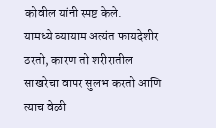कोवील यांनी स्पष्ट केले.
यामध्ये व्यायाम अत्यंत फायदेशीर ठरतो, कारण तो शरीरातील साखरेचा वापर सुलभ करतो आणि त्याच वेळी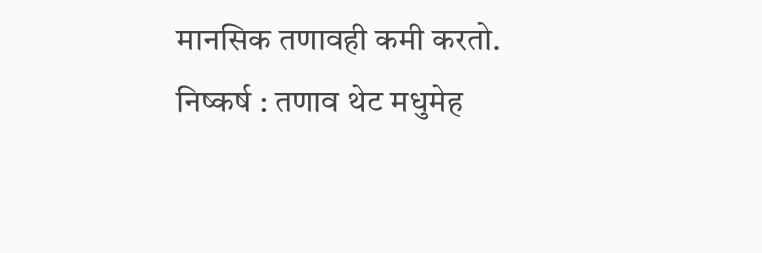मानसिक तणावही कमी करतो.
निष्कर्ष : तणाव थेट मधुमेह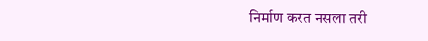निर्माण करत नसला तरी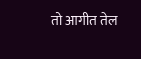तो आगीत तेल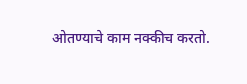ओतण्याचे काम नक्कीच करतो.